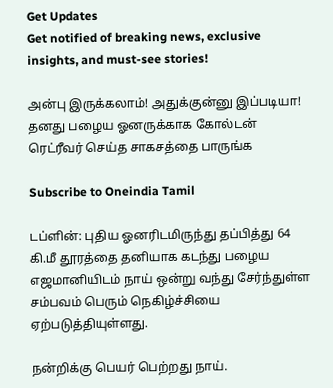Get Updates
Get notified of breaking news, exclusive insights, and must-see stories!

அன்பு இருக்கலாம்! அதுக்குன்னு இப்படியா! தனது பழைய ஓனருக்காக கோல்டன் ரெட்ரீவர் செய்த சாகசத்தை பாருங்க

Subscribe to Oneindia Tamil

டப்ளின்: புதிய ஓனரிடமிருந்து தப்பித்து 64 கி.மீ தூரத்தை தனியாக கடந்து பழைய எஜமானியிடம் நாய் ஒன்று வந்து சேர்ந்துள்ள சம்பவம் பெரும் நெகிழ்ச்சியை ஏற்படுத்தியுள்ளது.

நன்றிக்கு பெயர் பெற்றது நாய்.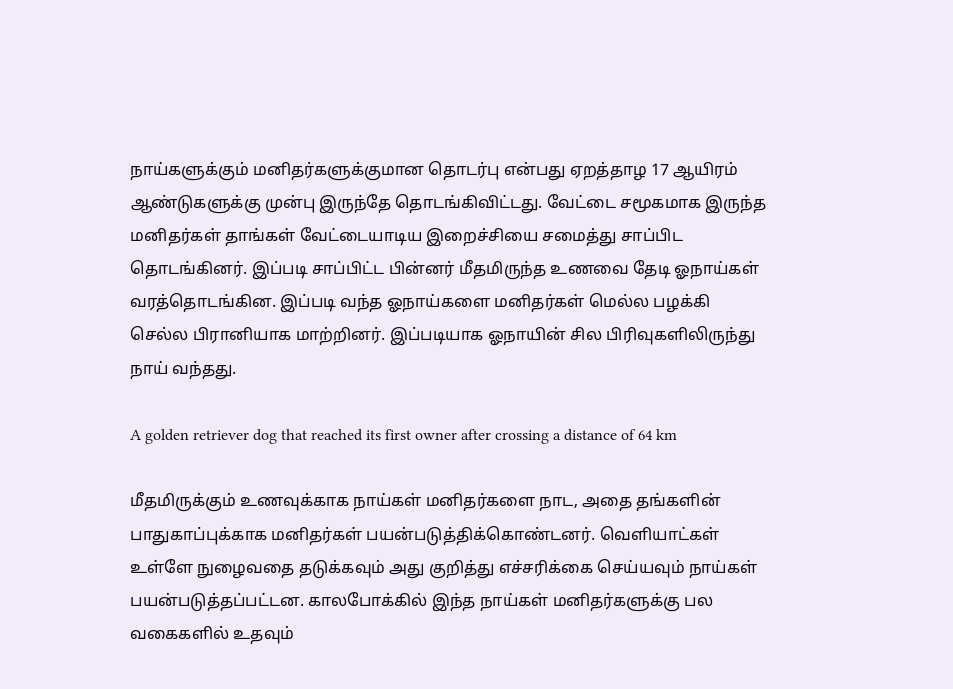நாய்களுக்கும் மனிதர்களுக்குமான தொடர்பு என்பது ஏறத்தாழ 17 ஆயிரம் ஆண்டுகளுக்கு முன்பு இருந்தே தொடங்கிவிட்டது. வேட்டை சமூகமாக இருந்த மனிதர்கள் தாங்கள் வேட்டையாடிய இறைச்சியை சமைத்து சாப்பிட தொடங்கினர். இப்படி சாப்பிட்ட பின்னர் மீதமிருந்த உணவை தேடி ஓநாய்கள் வரத்தொடங்கின. இப்படி வந்த ஓநாய்களை மனிதர்கள் மெல்ல பழக்கி செல்ல பிரானியாக மாற்றினர். இப்படியாக ஓநாயின் சில பிரிவுகளிலிருந்து நாய் வந்தது.

A golden retriever dog that reached its first owner after crossing a distance of 64 km

மீதமிருக்கும் உணவுக்காக நாய்கள் மனிதர்களை நாட, அதை தங்களின் பாதுகாப்புக்காக மனிதர்கள் பயன்படுத்திக்கொண்டனர். வெளியாட்கள் உள்ளே நுழைவதை தடுக்கவும் அது குறித்து எச்சரிக்கை செய்யவும் நாய்கள் பயன்படுத்தப்பட்டன. காலபோக்கில் இந்த நாய்கள் மனிதர்களுக்கு பல வகைகளில் உதவும்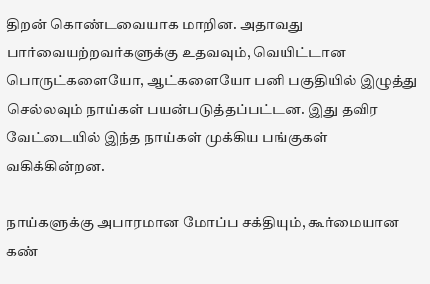திறன் கொண்டவையாக மாறின. அதாவது பார்வையற்றவர்களுக்கு உதவவும், வெயிட்டான பொருட்களையோ, ஆட்களையோ பனி பகுதியில் இழுத்து செல்லவும் நாய்கள் பயன்படுத்தப்பட்டன. இது தவிர வேட்டையில் இந்த நாய்கள் முக்கிய பங்குகள் வகிக்கின்றன.

நாய்களுக்கு அபாரமான மோப்ப சக்தியும், கூர்மையான கண்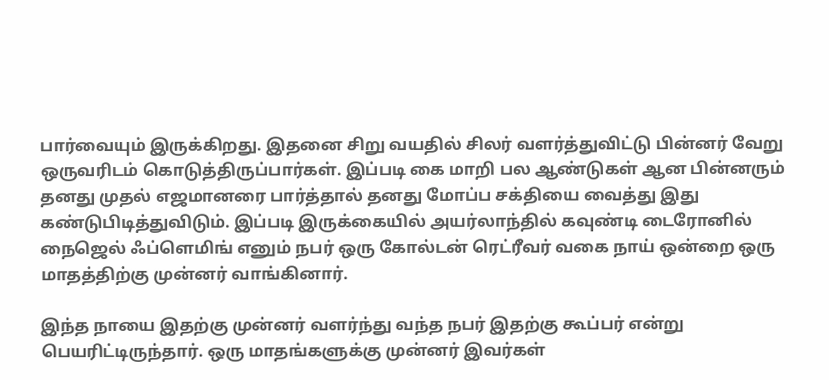பார்வையும் இருக்கிறது. இதனை சிறு வயதில் சிலர் வளர்த்துவிட்டு பின்னர் வேறு ஒருவரிடம் கொடுத்திருப்பார்கள். இப்படி கை மாறி பல ஆண்டுகள் ஆன பின்னரும் தனது முதல் எஜமானரை பார்த்தால் தனது மோப்ப சக்தியை வைத்து இது கண்டுபிடித்துவிடும். இப்படி இருக்கையில் அயர்லாந்தில் கவுண்டி டைரோனில் நைஜெல் ஃப்ளெமிங் எனும் நபர் ஒரு கோல்டன் ரெட்ரீவர் வகை நாய் ஒன்றை ஒரு மாதத்திற்கு முன்னர் வாங்கினார்.

இந்த நாயை இதற்கு முன்னர் வளர்ந்து வந்த நபர் இதற்கு கூப்பர் என்று பெயரிட்டிருந்தார். ஒரு மாதங்களுக்கு முன்னர் இவர்கள்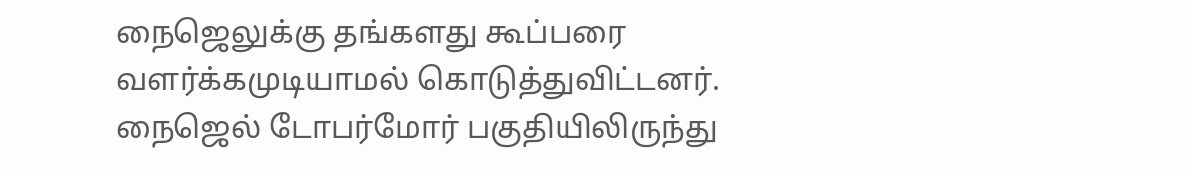நைஜெலுக்கு தங்களது கூப்பரை வளர்க்கமுடியாமல் கொடுத்துவிட்டனர். நைஜெல் டோபர்மோர் பகுதியிலிருந்து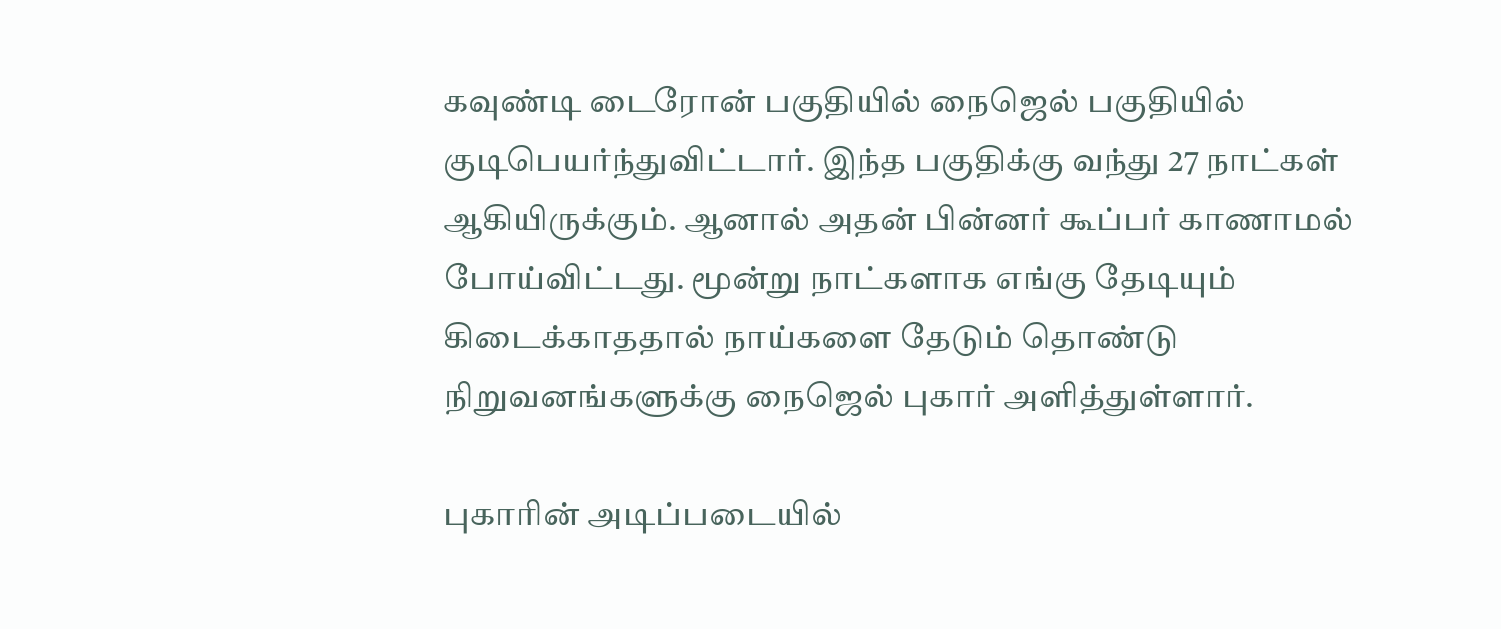கவுண்டி டைரோன் பகுதியில் நைஜெல் பகுதியில் குடிபெயர்ந்துவிட்டார். இந்த பகுதிக்கு வந்து 27 நாட்கள் ஆகியிருக்கும். ஆனால் அதன் பின்னர் கூப்பர் காணாமல் போய்விட்டது. மூன்று நாட்களாக எங்கு தேடியும் கிடைக்காததால் நாய்களை தேடும் தொண்டு நிறுவனங்களுக்கு நைஜெல் புகார் அளித்துள்ளார்.

புகாரின் அடிப்படையில்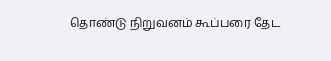தொண்டு நிறுவனம் கூப்பரை தேட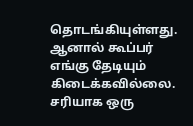தொடங்கியுள்ளது. ஆனால் கூப்பர் எங்கு தேடியும் கிடைக்கவில்லை. சரியாக ஒரு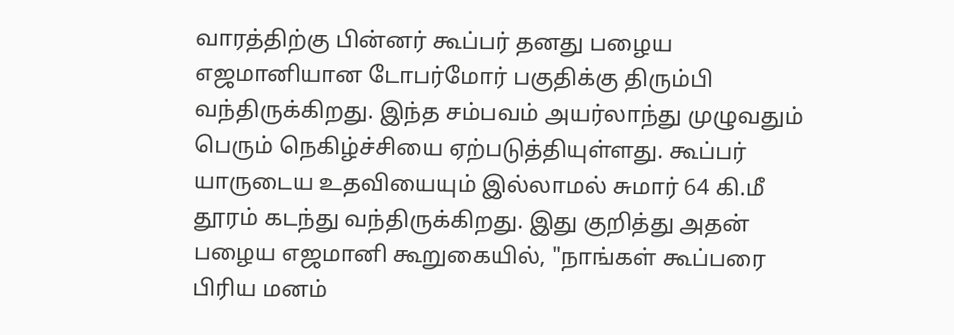வாரத்திற்கு பின்னர் கூப்பர் தனது பழைய எஜமானியான டோபர்மோர் பகுதிக்கு திரும்பி வந்திருக்கிறது. இந்த சம்பவம் அயர்லாந்து முழுவதும் பெரும் நெகிழ்ச்சியை ஏற்படுத்தியுள்ளது. கூப்பர் யாருடைய உதவியையும் இல்லாமல் சுமார் 64 கி.மீ தூரம் கடந்து வந்திருக்கிறது. இது குறித்து அதன் பழைய எஜமானி கூறுகையில், "நாங்கள் கூப்பரை பிரிய மனம்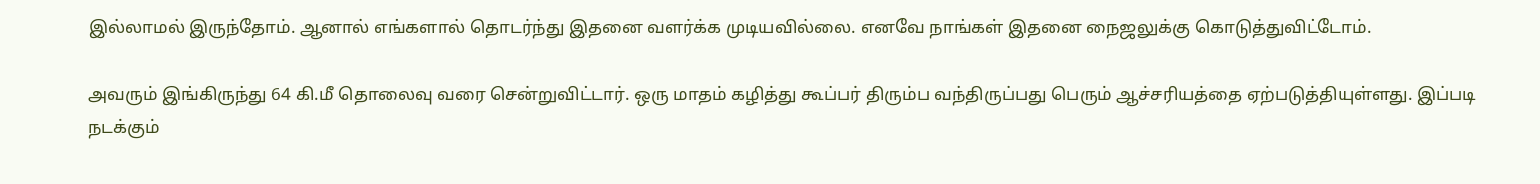இல்லாமல் இருந்தோம். ஆனால் எங்களால் தொடர்ந்து இதனை வளர்க்க முடியவில்லை. எனவே நாங்கள் இதனை நைஜலுக்கு கொடுத்துவிட்டோம்.

அவரும் இங்கிருந்து 64 கி.மீ தொலைவு வரை சென்றுவிட்டார். ஒரு மாதம் கழித்து கூப்பர் திரும்ப வந்திருப்பது பெரும் ஆச்சரியத்தை ஏற்படுத்தியுள்ளது. இப்படி நடக்கும்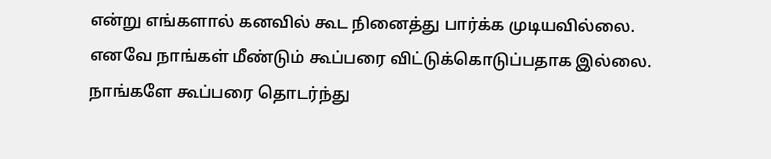என்று எங்களால் கனவில் கூட நினைத்து பார்க்க முடியவில்லை. எனவே நாங்கள் மீண்டும் கூப்பரை விட்டுக்கொடுப்பதாக இல்லை. நாங்களே கூப்பரை தொடர்ந்து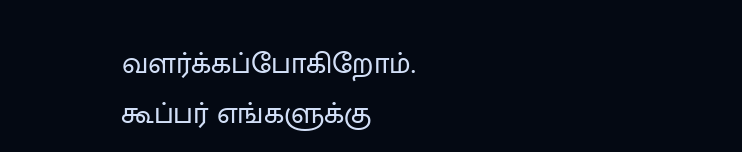வளர்க்கப்போகிறோம். கூப்பர் எங்களுக்கு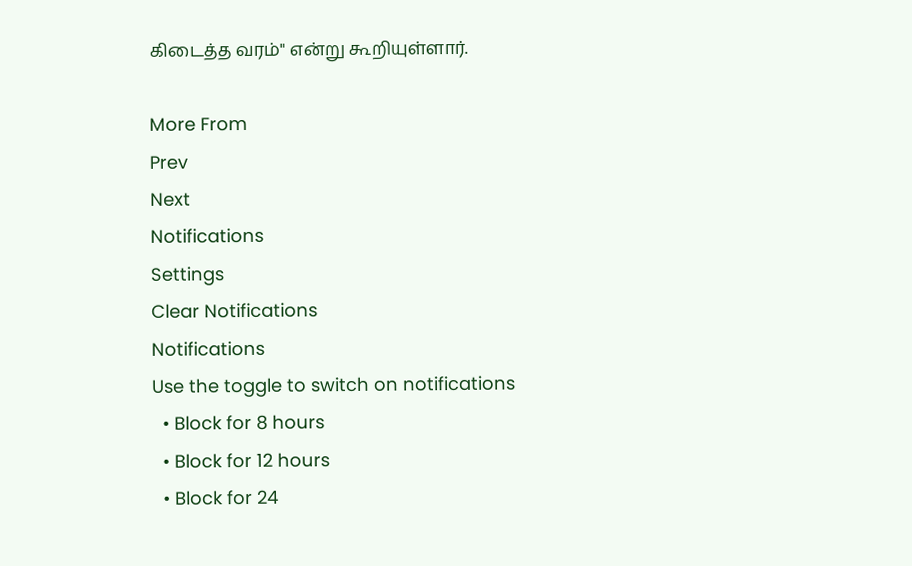கிடைத்த வரம்" என்று கூறியுள்ளார்.

More From
Prev
Next
Notifications
Settings
Clear Notifications
Notifications
Use the toggle to switch on notifications
  • Block for 8 hours
  • Block for 12 hours
  • Block for 24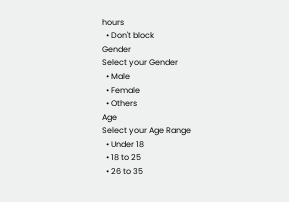hours
  • Don't block
Gender
Select your Gender
  • Male
  • Female
  • Others
Age
Select your Age Range
  • Under 18
  • 18 to 25
  • 26 to 35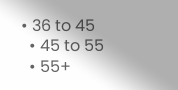• 36 to 45
  • 45 to 55
  • 55+